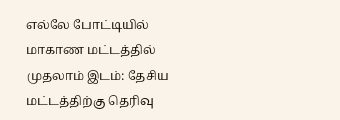எல்லே போட்டியில் மாகாண மட்டத்தில் முதலாம் இடம்: தேசிய மட்டத்திற்கு தெரிவு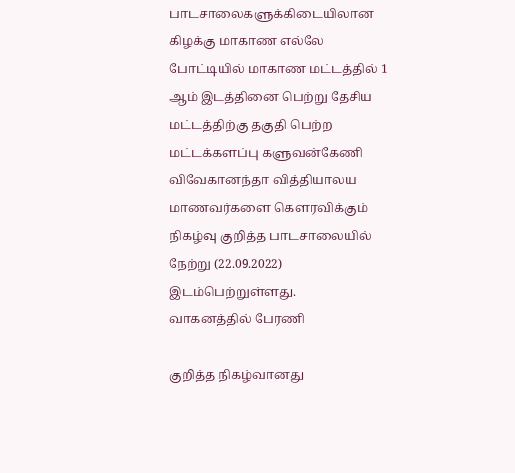பாடசாலைகளுக்கிடையிலான கிழக்கு மாகாண எல்லே போட்டியில் மாகாண மட்டத்தில் 1 ஆம் இடத்தினை பெற்று தேசிய மட்டத்திற்கு தகுதி பெற்ற மட்டக்களப்பு களுவன்கேணி விவேகானந்தா வித்தியாலய மாணவர்களை கௌரவிக்கும் நிகழ்வு குறித்த பாடசாலையில் நேற்று (22.09.2022) இடம்பெற்றுள்ளது.
வாகனத்தில் பேரணி

குறித்த நிகழ்வானது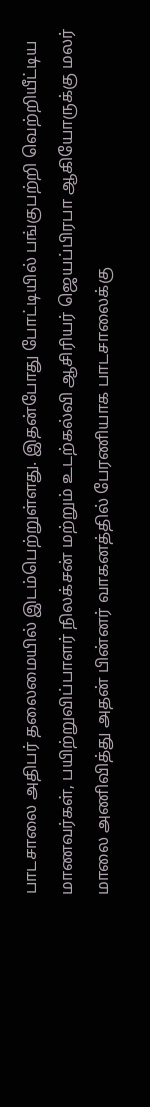பாடசாலை அதிபர் தலைமையில் இடம்பெற்றுள்ளது. இதன்போது போட்டியில் பங்குபற்றி வெற்றியீட்டிய மாணவர்கள், பயிற்றுவிப்பாளர் நிலக்சன் மற்றும் உடற்கல்வி ஆசிரியர் ஜெயப்பிரபா ஆகியோருக்கு மலர் மாலை அணிவித்து அதன் பின்னர் வாகனத்தில் பேரணியாக பாடசாலைக்கு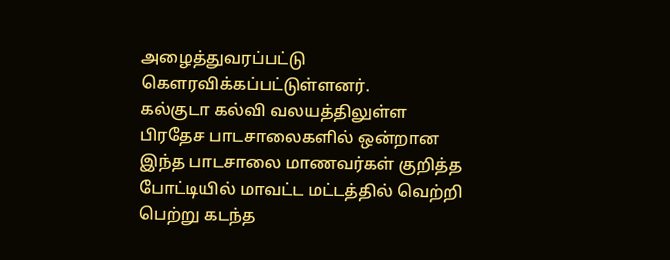அழைத்துவரப்பட்டு கெளரவிக்கப்பட்டுள்ளனர்.
கல்குடா கல்வி வலயத்திலுள்ள பிரதேச பாடசாலைகளில் ஒன்றான இந்த பாடசாலை மாணவர்கள் குறித்த போட்டியில் மாவட்ட மட்டத்தில் வெற்றி பெற்று கடந்த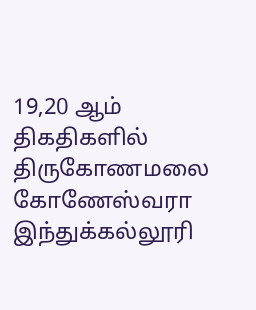19,20 ஆம் திகதிகளில் திருகோணமலை கோணேஸ்வரா இந்துக்கல்லூரி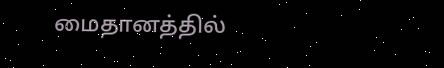மைதானத்தில்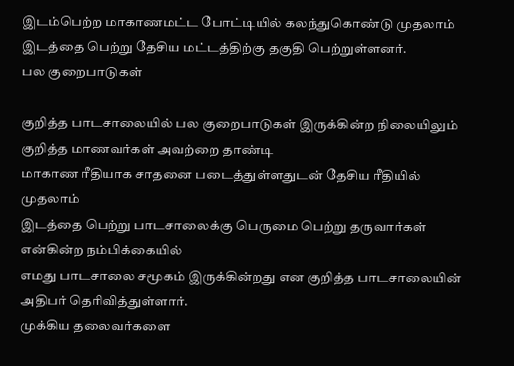இடம்பெற்ற மாகாணமட்ட போட்டியில் கலந்துகொண்டு முதலாம் இடத்தை பெற்று தேசிய மட்டத்திற்கு தகுதி பெற்றுள்ளனர்.
பல குறைபாடுகள்

குறித்த பாடசாலையில் பல குறைபாடுகள் இருக்கின்ற நிலையிலும் குறித்த மாணவர்கள் அவற்றை தாண்டி
மாகாண ரீதியாக சாதனை படைத்துள்ளதுடன் தேசிய ரீதியில் முதலாம்
இடத்தை பெற்று பாடசாலைக்கு பெருமை பெற்று தருவார்கள் என்கின்ற நம்பிக்கையில்
எமது பாடசாலை சமூகம் இருக்கின்றது என குறித்த பாடசாலையின் அதிபர் தெரிவித்துள்ளார்.
முக்கிய தலைவர்களை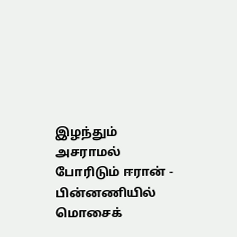இழந்தும் அசராமல் போரிடும் ஈரான் - பின்னணியில் மொசைக்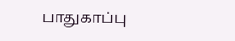பாதுகாப்பு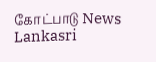கோட்பாடு News Lankasri